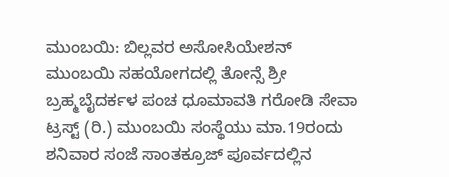ಮುಂಬಯಿ: ಬಿಲ್ಲವರ ಅಸೋಸಿಯೇಶನ್ ಮುಂಬಯಿ ಸಹಯೋಗದಲ್ಲಿ ತೋನ್ಸೆ ಶ್ರೀ ಬ್ರಹ್ಮಬೈದರ್ಕಳ ಪಂಚ ಧೂಮಾವತಿ ಗರೋಡಿ ಸೇವಾ ಟ್ರಸ್ಟ್ (ರಿ.) ಮುಂಬಯಿ ಸಂಸ್ಥೆಯು ಮಾ.19ರಂದು ಶನಿವಾರ ಸಂಜೆ ಸಾಂತಕ್ರೂಜ್ ಪೂರ್ವದಲ್ಲಿನ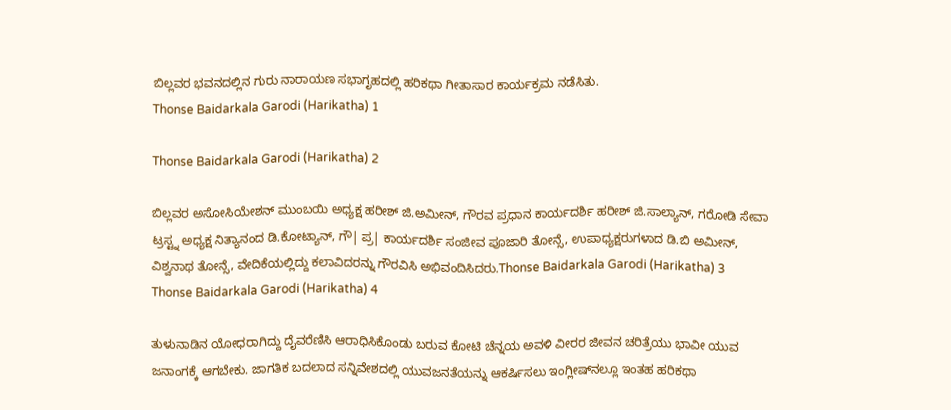ಬಿಲ್ಲವರ ಭವನದಲ್ಲಿನ ಗುರು ನಾರಾಯಣ ಸಭಾಗೃಹದಲ್ಲಿ ಹರಿಕಥಾ ಗೀತಾಸಾರ ಕಾರ್ಯಕ್ರಮ ನಡೆಸಿತು.
Thonse Baidarkala Garodi (Harikatha) 1

Thonse Baidarkala Garodi (Harikatha) 2

ಬಿಲ್ಲವರ ಅಸೋಸಿಯೇಶನ್ ಮುಂಬಯಿ ಅಧ್ಯಕ್ಷ ಹರೀಶ್ ಜಿ.ಅಮೀನ್, ಗೌರವ ಪ್ರಧಾನ ಕಾರ್ಯದರ್ಶಿ ಹರೀಶ್ ಜಿ.ಸಾಲ್ಯಾನ್, ಗರೋಡಿ ಸೇವಾ ಟ್ರಸ್ಟ್ನ ಅಧ್ಯಕ್ಷ ನಿತ್ಯಾನಂದ ಡಿ.ಕೋಟ್ಯಾನ್, ಗೌ| ಪ್ರ| ಕಾರ್ಯದರ್ಶಿ ಸಂಜೀವ ಪೂಜಾರಿ ತೋನ್ಸೆ, ಉಪಾಧ್ಯಕ್ಷರುಗಳಾದ ಡಿ.ಬಿ ಅಮೀನ್, ವಿಶ್ವನಾಥ ತೋನ್ಸೆ, ವೇದಿಕೆಯಲ್ಲಿದ್ದು ಕಲಾವಿದರನ್ನು ಗೌರವಿಸಿ ಅಭಿವಂದಿಸಿದರು.Thonse Baidarkala Garodi (Harikatha) 3  Thonse Baidarkala Garodi (Harikatha) 4

ತುಳುನಾಡಿನ ಯೋಧರಾಗಿದ್ದು ದೈವರೆಣಿಸಿ ಆರಾಧಿಸಿಕೊಂಡು ಬರುವ ಕೋಟಿ ಚೆನ್ನಯ ಅವಳಿ ವೀರರ ಜೀವನ ಚರಿತ್ರೆಯು ಭಾವೀ ಯುವ ಜನಾಂಗಕ್ಕೆ ಆಗಬೇಕು. ಜಾಗತಿಕ ಬದಲಾದ ಸನ್ನಿವೇಶದಲ್ಲಿ ಯುವಜನತೆಯನ್ನು ಆಕರ್ಷಿಸಲು ಇಂಗ್ಲೀಷ್‌ನಲ್ಲೂ ಇಂತಹ ಹರಿಕಥಾ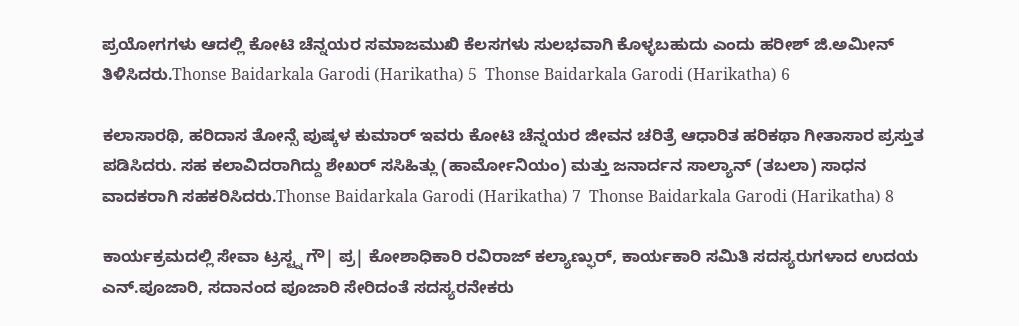ಪ್ರಯೋಗಗಳು ಆದಲ್ಲಿ ಕೋಟಿ ಚೆನ್ನಯರ ಸಮಾಜಮುಖಿ ಕೆಲಸಗಳು ಸುಲಭವಾಗಿ ಕೊಳ್ಳಬಹುದು ಎಂದು ಹರೀಶ್ ಜಿ.ಅಮೀನ್ ತಿಳಿಸಿದರು.Thonse Baidarkala Garodi (Harikatha) 5  Thonse Baidarkala Garodi (Harikatha) 6

ಕಲಾಸಾರಥಿ, ಹರಿದಾಸ ತೋನ್ಸೆ ಪುಷ್ಕಳ ಕುಮಾರ್ ಇವರು ಕೋಟಿ ಚೆನ್ನಯರ ಜೀವನ ಚರಿತ್ರೆ ಆಧಾರಿತ ಹರಿಕಥಾ ಗೀತಾಸಾರ ಪ್ರಸ್ತುತ ಪಡಿಸಿದರು. ಸಹ ಕಲಾವಿದರಾಗಿದ್ದು ಶೇಖರ್ ಸಸಿಹಿತ್ಲು (ಹಾರ್ಮೋನಿಯಂ) ಮತ್ತು ಜನಾರ್ದನ ಸಾಲ್ಯಾನ್ (ತಬಲಾ) ಸಾಧನ ವಾದಕರಾಗಿ ಸಹಕರಿಸಿದರು.Thonse Baidarkala Garodi (Harikatha) 7  Thonse Baidarkala Garodi (Harikatha) 8

ಕಾರ್ಯಕ್ರಮದಲ್ಲಿ ಸೇವಾ ಟ್ರಸ್ಟ್ನ ಗೌ| ಪ್ರ| ಕೋಶಾಧಿಕಾರಿ ರವಿರಾಜ್ ಕಲ್ಯಾಣ್ಫುರ್, ಕಾರ್ಯಕಾರಿ ಸಮಿತಿ ಸದಸ್ಯರುಗಳಾದ ಉದಯ ಎನ್.ಪೂಜಾರಿ, ಸದಾನಂದ ಪೂಜಾರಿ ಸೇರಿದಂತೆ ಸದಸ್ಯರನೇಕರು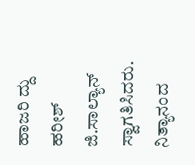ಹಾಜರಿ ದ್ದು ಹರೀಶ್ ಜಿ.ಸಾಲ್ಯಾನ್ ಸ್ವಾಗತಿಸಿದರು. ನಿತ್ಯಾನಂದ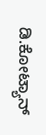ಡಿ.ಕೋಟ್ಯಾನ್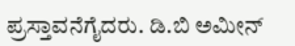ಪ್ರಸ್ತಾವನೆಗೈದರು. ಡಿ.ಬಿ ಅಮೀನ್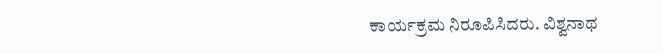ಕಾರ್ಯಕ್ರಮ ನಿರೂಪಿಸಿದರು. ವಿಶ್ವನಾಥ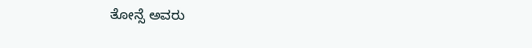ತೋನ್ಸೆ ಅವರು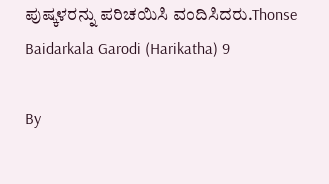ಪುಷ್ಕಳರನ್ನು ಪರಿಚಯಿಸಿ ವಂದಿಸಿದರು.Thonse Baidarkala Garodi (Harikatha) 9

By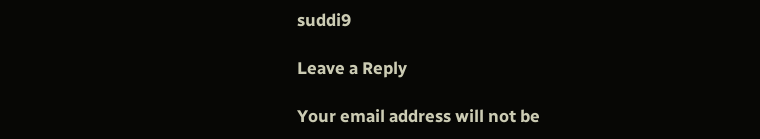suddi9

Leave a Reply

Your email address will not be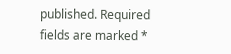published. Required fields are marked *